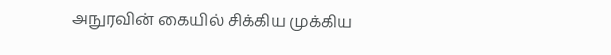அநுரவின் கையில் சிக்கிய முக்கிய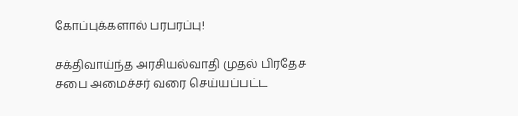கோப்புக்களால் பரபரப்பு!

சக்திவாய்ந்த அரசியல்வாதி முதல் பிரதேச சபை அமைச்சர் வரை செய்யப்பட்ட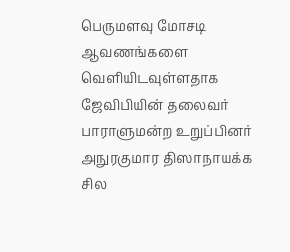பெருமளவு மோசடி ஆவணங்களை வெளியிடவுள்ளதாக ஜேவிபியின் தலைவர் பாராளுமன்ற உறுப்பினர் அநுரகுமார திஸாநாயக்க சில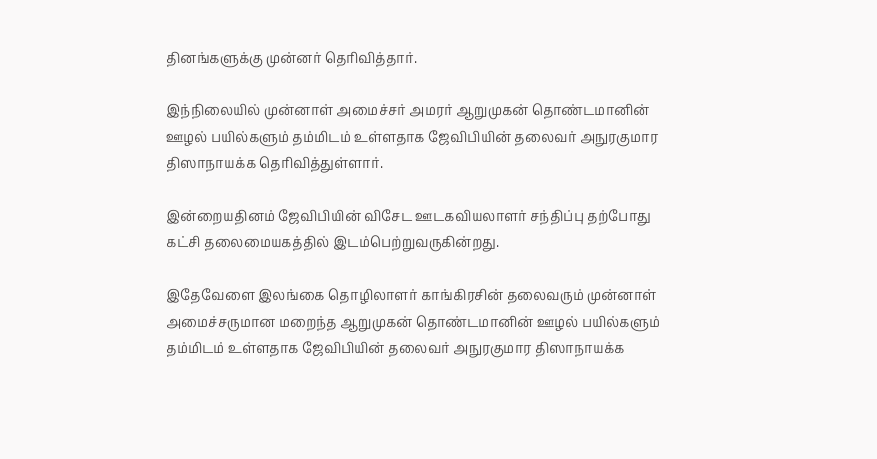தினங்களுக்கு முன்னர் தெரிவித்தார்.

இந்நிலையில் முன்னாள் அமைச்சர் அமரர் ஆறுமுகன் தொண்டமானின் ஊழல் பயில்களும் தம்மிடம் உள்ளதாக ஜேவிபியின் தலைவர் அநுரகுமார திஸாநாயக்க தெரிவித்துள்ளார்.

இன்றையதினம் ஜேவிபியின் விசேட ஊடகவியலாளர் சந்திப்பு தற்போது கட்சி தலைமையகத்தில் இடம்பெற்றுவருகின்றது.

இதேவேளை இலங்கை தொழிலாளர் காங்கிரசின் தலைவரும் முன்னாள் அமைச்சருமான மறைந்த ஆறுமுகன் தொண்டமானின் ஊழல் பயில்களும் தம்மிடம் உள்ளதாக ஜேவிபியின் தலைவர் அநுரகுமார திஸாநாயக்க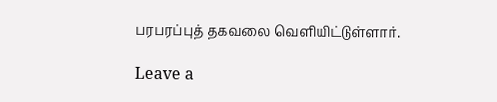பரபரப்புத் தகவலை வெளியிட்டுள்ளார்.

Leave a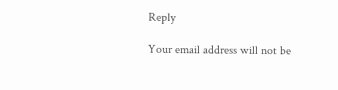Reply

Your email address will not be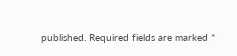published. Required fields are marked *